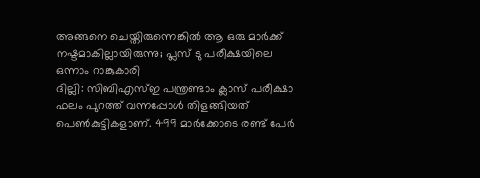അങ്ങനെ ചെയ്തിരുന്നെങ്കിൽ ആ ഒരു മാർക്ക് നഷ്ടമാകില്ലായിരുന്നു; പ്ലസ് ടു പരീക്ഷയിലെ ഒന്നാം റാങ്കുകാരി
ദില്ലി: സിബിഎസ്ഇ പന്ത്രണ്ടാം ക്ലാസ് പരീക്ഷാ ഫലം പുറത്ത് വന്നപ്പോൾ തിളങ്ങിയത് പെൺകുട്ടികളാണ്. 499 മാർക്കോടെ രണ്ട് പേർ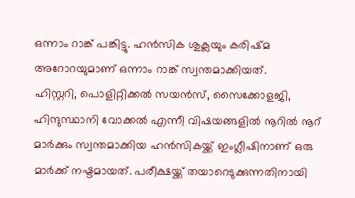ഒന്നാം റാങ്ക് പങ്കിട്ടു. ഹൻസിക ശുക്ലയും കരിഷ്മ അറോറയുമാണ് ഒന്നാം റാങ്ക് സ്വന്തമാക്കിയത്.
ഹിസ്റ്ററി, പൊളിറ്റിക്കൽ സയൻസ്, സൈക്കോളജി, ഹിന്ദുസ്ഥാനി വോക്കൽ എന്നീ വിഷയങ്ങളിൽ നൂറിൽ നൂറ് മാർക്കും സ്വന്തമാക്കിയ ഹൻസികയ്ക്ക് ഇംഗ്ലീഷിനാണ് ഒരു മാർക്ക് നഷ്ടമായത്. പരീക്ഷയ്ക്ക് തയാറെടുക്കുന്നതിനായി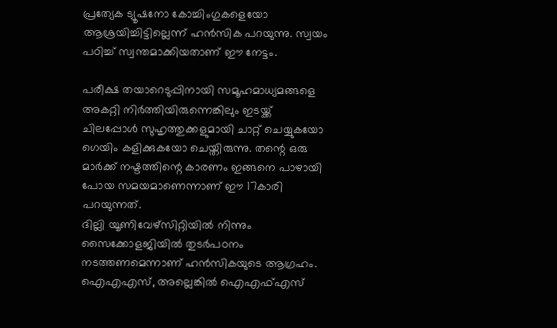പ്രത്യേക ട്യൂഷനോ കോച്ചിംഗുകളെയോ ആശ്രയിച്ചിട്ടില്ലെന്ന് ഹൻസിക പറയുന്നു. സ്വയം പഠിച്ച് സ്വന്തമാക്കിയതാണ് ഈ നേട്ടം.

പരീക്ഷ തയാറെടുപ്പിനായി സമൂഹമാധ്യമങ്ങളെ അകറ്റി നിർത്തിയിരുന്നെങ്കിലും ഇടയ്ക്ക് ചിലപ്പോൾ സുഹൃത്തുക്കളുമായി ചാറ്റ് ചെയ്യുകയോ ഗെയിം കളിക്കുകയോ ചെയ്തിരുന്നു. തന്റെ ഒരു മാർക്ക് നഷ്ടത്തിന്റെ കാരണം ഇങ്ങനെ പാഴായി പോയ സമയമാണെന്നാണ് ഈ 17കാരി പറയുന്നത്.
ദില്ലി യൂണിവേഴ്സിറ്റിയിൽ നിന്നും സൈക്കോളജിയിൽ തുടർപഠനം നടത്തണമെന്നാണ് ഹൻസികയുടെ ആഗ്രഹം. ഐഎഎസ്, അല്ലെങ്കിൽ ഐഎഫ്എസ്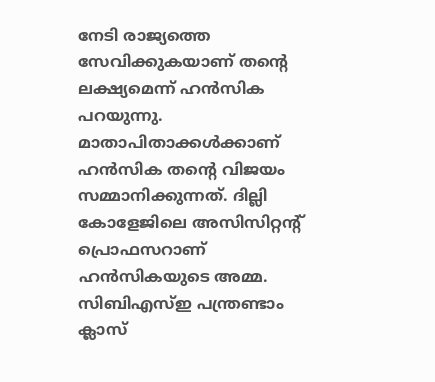നേടി രാജ്യത്തെ സേവിക്കുകയാണ് തന്റെ ലക്ഷ്യമെന്ന് ഹൻസിക പറയുന്നു. മാതാപിതാക്കൾക്കാണ് ഹൻസിക തന്റെ വിജയം സമ്മാനിക്കുന്നത്. ദില്ലി കോളേജിലെ അസിസിറ്റന്റ് പ്രൊഫസറാണ് ഹൻസികയുടെ അമ്മ.
സിബിഎസ്ഇ പന്ത്രണ്ടാം ക്ലാസ്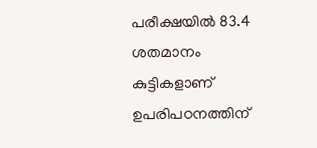പരീക്ഷയിൽ 83.4 ശതമാനം കുട്ടികളാണ് ഉപരിപഠനത്തിന്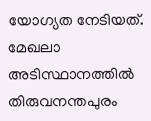യോഗ്യത നേടിയത്. മേഖലാ അടിസ്ഥാനത്തിൽ തിരുവനന്തപുരം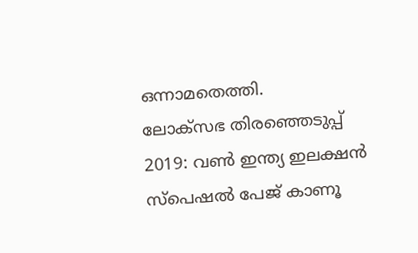ഒന്നാമതെത്തി.
ലോക്സഭ തിരഞ്ഞെടുപ്പ് 2019: വൺ ഇന്ത്യ ഇലക്ഷൻ സ്പെഷൽ പേജ് കാണൂ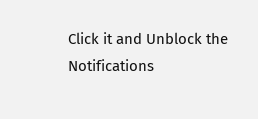Click it and Unblock the Notifications